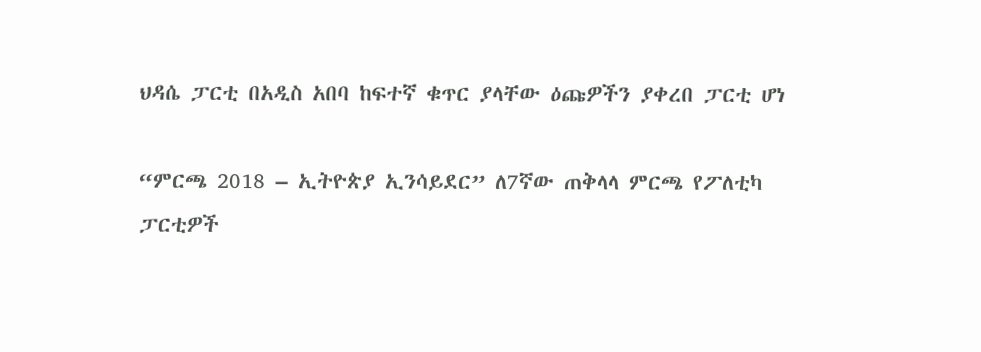ህዳሴ ፓርቲ በአዲስ አበባ ከፍተኛ ቁጥር ያላቸው ዕጩዎችን ያቀረበ ፓርቲ ሆነ

“ምርጫ 2018 – ኢትዮጵያ ኢንሳይደር” ለ7ኛው ጠቅላላ ምርጫ የፖለቲካ ፓርቲዎች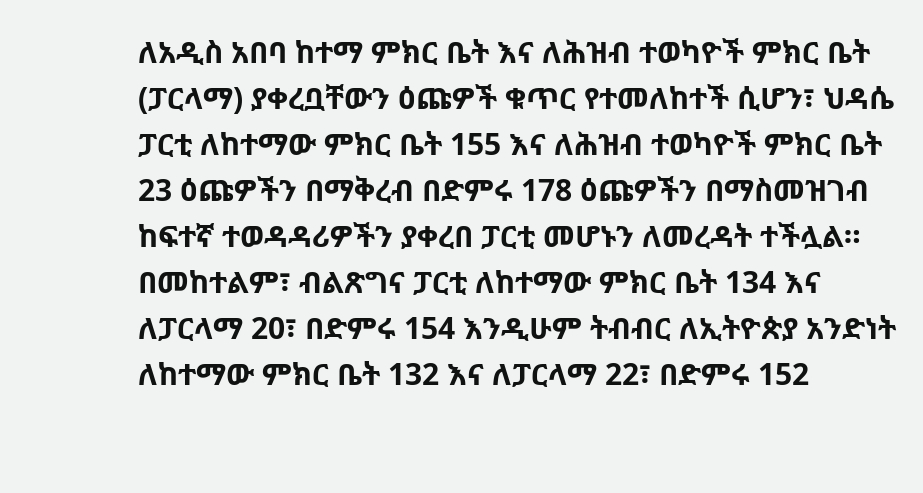ለአዲስ አበባ ከተማ ምክር ቤት እና ለሕዝብ ተወካዮች ምክር ቤት (ፓርላማ) ያቀረቧቸውን ዕጩዎች ቁጥር የተመለከተች ሲሆን፣ ህዳሴ ፓርቲ ለከተማው ምክር ቤት 155 እና ለሕዝብ ተወካዮች ምክር ቤት 23 ዕጩዎችን በማቅረብ በድምሩ 178 ዕጩዎችን በማስመዝገብ ከፍተኛ ተወዳዳሪዎችን ያቀረበ ፓርቲ መሆኑን ለመረዳት ተችሏል። በመከተልም፣ ብልጽግና ፓርቲ ለከተማው ምክር ቤት 134 እና ለፓርላማ 20፣ በድምሩ 154 እንዲሁም ትብብር ለኢትዮጵያ አንድነት ለከተማው ምክር ቤት 132 እና ለፓርላማ 22፣ በድምሩ 152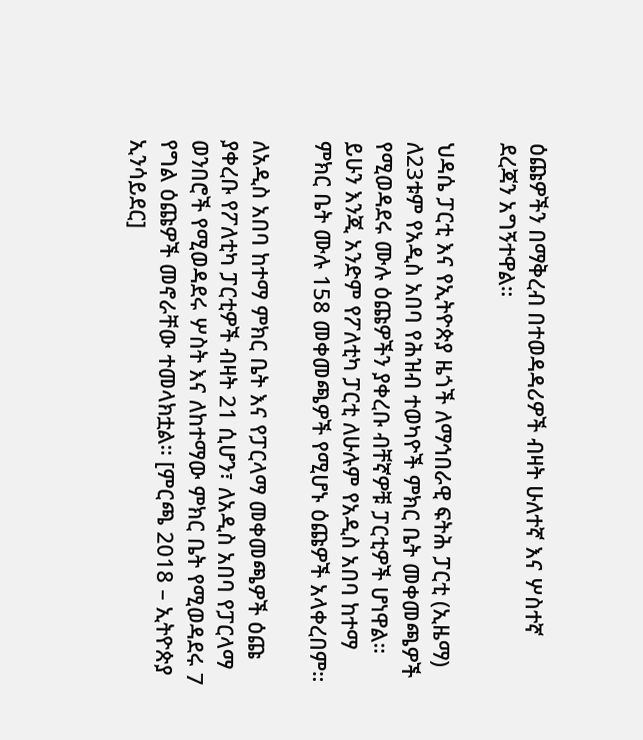ዕጩዎችን በማቅረብ በተወዳዳሪዎች ብዛት ሁለተኛ እና ሦስተኛ ደረጃን አግኝተዋል።

ህዳሴ ፓርቲ እና የኢትዮጵያ ዜጎች ለማኅበራዊ ፍትሕ ፓርቲ (ኢዜማ) ለ23ቱም የአዲስ አበባ የሕዝብ ተወካዮች ምክር ቤት መቀመጫዎች የሚወዳደሩ ሙሉ ዕጩዎችን ያቀረቡ ብቸኛዎቹ ፓርቲዎች ሆነዋል። ይሁን እንጂ አንድም የፖለቲካ ፓርቲ ለሁሉም የአዲስ አበባ ከተማ ምክር ቤት ሙሉ 158 መቀመጫዎች የሚሆኑ ዕጩዎች አላቀረበም።

ለአዲስ አበባ ከተማ ምክር ቤት እና የፓርላማ መቀመጫዎች ዕጩ ያቀረቡ የፖለቲካ ፓርቲዎች ብዛት 21 ሲሆን፣ ለአዲስ አበባ የፓርላማ ወንበሮች የሚወዳደሩ ሦስት እና ለከተማው ምክር ቤት የሚወዳደሩ 7 የግል ዕጩዎች መኖራቸው ተመላክቷል። [ምርጫ 2018 – ኢትዮጵያ ኢንሳይደር]